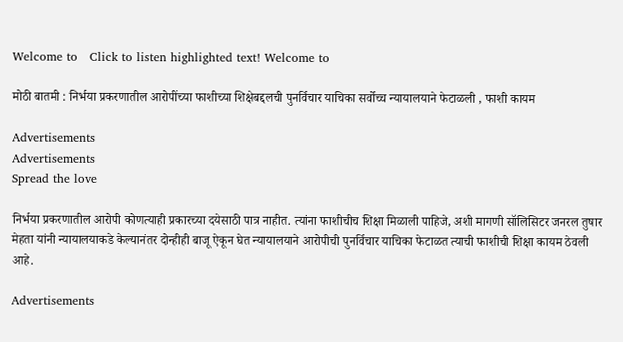Welcome to   Click to listen highlighted text! Welcome to

मोठी बातमी : निर्भया प्रकरणातील आरोपींच्या फाशीच्या शिक्षेबद्दलची पुनर्विचार याचिका सर्वोच्च न्यायालयाने फेटाळली , फाशी कायम

Advertisements
Advertisements
Spread the love

निर्भया प्रकरणातील आरोपी कोणत्याही प्रकारच्या दयेसाठी पात्र नाहीत. त्यांना फाशीचीच शिक्षा मिळाली पाहिजे, अशी मागणी सॉलिसिटर जनरल तुषार मेहता यांनी न्यायालयाकडे केल्यानंतर दोन्हीही बाजू ऐकून घेत न्यायालयाने आरोपीची पुनर्विचार याचिका फेटाळत त्याची फाशीची शिक्षा कायम ठेवली आहे.

Advertisements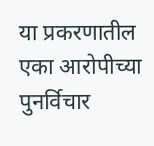या प्रकरणातील एका आरोपीच्या पुनर्विचार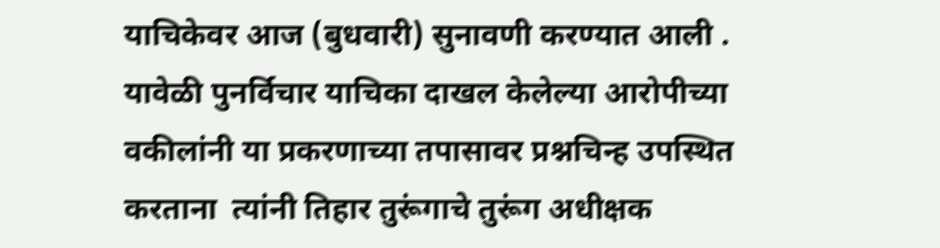याचिकेवर आज (बुधवारी) सुनावणी करण्यात आली . यावेळी पुनर्विचार याचिका दाखल केलेल्या आरोपीच्या वकीलांनी या प्रकरणाच्या तपासावर प्रश्नचिन्ह उपस्थित करताना  त्यांनी तिहार तुरूंगाचे तुरूंग अधीक्षक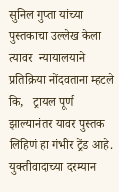सुनिल गुप्ता यांच्या पुस्तकाचा उल्लेख केला त्यावर  न्यायालयाने प्रतिक्रिया नोंदवताना म्हटले कि,   ट्रायल पूर्ण झाल्यानंतर यावर पुस्तक लिहिणं हा गंभीर ट्रेंड आहे. युक्तीवादाच्या दरम्यान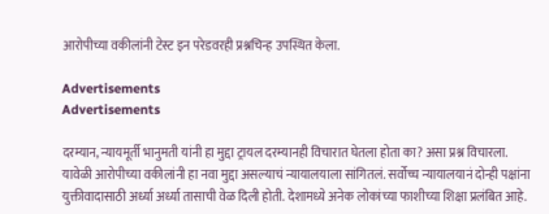आरोपीच्या वकीलांनी टेस्ट इन परेडवरही प्रश्नचिन्ह उपस्थित केला.

Advertisements
Advertisements

दरम्यान, न्यायमूर्ती भानुमती यांनी हा मुद्दा ट्रायल दरम्यानही विचारात घेतला होता का? असा प्रश्न विचारला. यावेळी आरोपीच्या वकीलांनी हा नवा मुद्दा असल्याचं न्यायालयाला सांगितलं. सर्वोच्च न्यायालयानं दोन्ही पक्षांना युक्तीवादासाठी अर्ध्या अर्ध्या तासाची वेळ दिली होती. देशामध्ये अनेक लोकांच्या फाशीच्या शिक्षा प्रलंबित आहे.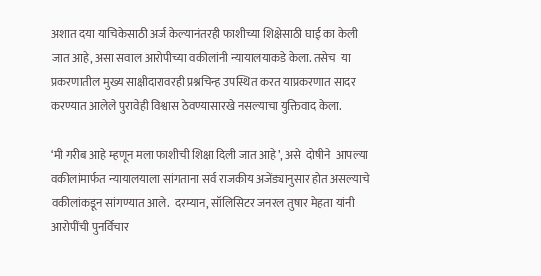अशात दया याचिकेसाठी अर्ज केल्यानंतरही फाशीच्या शिक्षेसाठी घाई का केली जात आहे, असा सवाल आरोपीच्या वकीलांनी न्यायालयाकडे केला. तसेच  या प्रकरणातील मुख्य साक्षीदारावरही प्रश्नचिन्ह उपस्थित करत याप्रकरणात सादर करण्यात आलेले पुरावेही विश्वास ठेवण्यासारखे नसल्याचा युक्तिवाद केला.

‘मी गरीब आहे म्हणून मला फाशीची शिक्षा दिली जात आहे’, असे  दोषीने  आपल्या वकीलांमार्फत न्यायालयाला सांगताना सर्व राजकीय अजेंड्यानुसार होत असल्याचे  वकीलांकडून सांगण्यात आले.  दरम्यान, सॉलिसिटर जनरल तुषार मेहता यांनी आरोपींची पुनर्विचार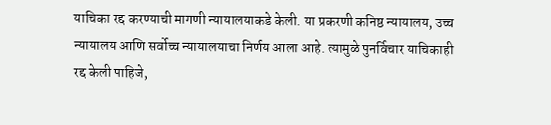याचिका रद्द करण्याची मागणी न्यायालयाकडे केली. या प्रकरणी कनिष्ठ न्यायालय, उच्च न्यायालय आणि सर्वोच्च न्यायालयाचा निर्णय आला आहे. त्यामुळे पुनर्विचार याचिकाही रद्द केली पाहिजे,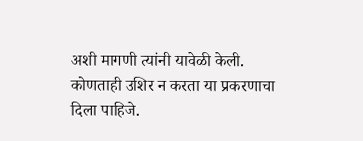अशी मागणी त्यांनी यावेळी केली. कोणताही उशिर न करता या प्रकरणाचा दिला पाहिजे.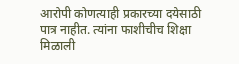आरोपी कोणत्याही प्रकारच्या दयेसाठी पात्र नाहीत. त्यांना फाशीचीच शिक्षा मिळाली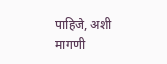पाहिजे, अशी मागणी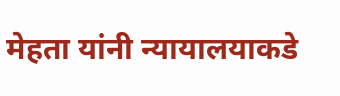मेहता यांनी न्यायालयाकडे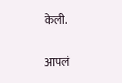केली.

आपलं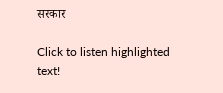सरकार

Click to listen highlighted text!